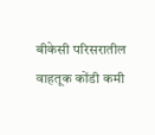बीकेसी परिसरातील वाहतूक कोंडी कमी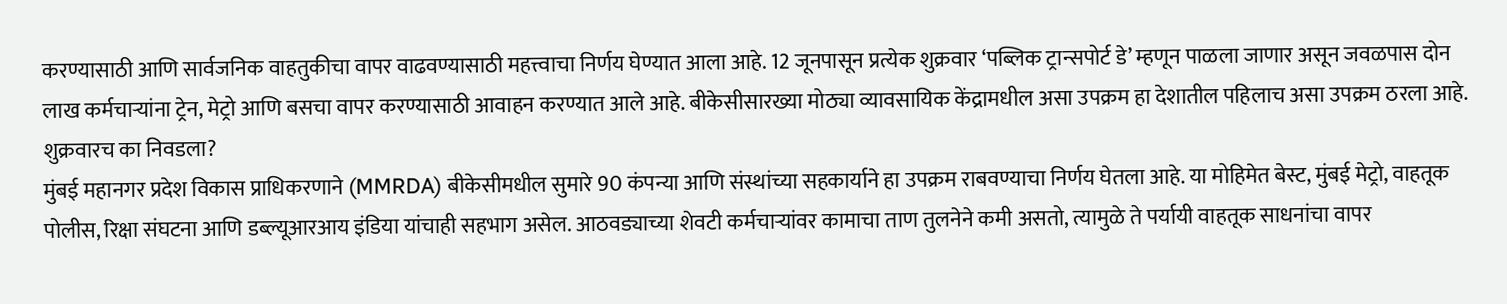करण्यासाठी आणि सार्वजनिक वाहतुकीचा वापर वाढवण्यासाठी महत्त्वाचा निर्णय घेण्यात आला आहे. 12 जूनपासून प्रत्येक शुक्रवार ‘पब्लिक ट्रान्सपोर्ट डे’ म्हणून पाळला जाणार असून जवळपास दोन लाख कर्मचाऱ्यांना ट्रेन, मेट्रो आणि बसचा वापर करण्यासाठी आवाहन करण्यात आले आहे. बीकेसीसारख्या मोठ्या व्यावसायिक केंद्रामधील असा उपक्रम हा देशातील पहिलाच असा उपक्रम ठरला आहे.
शुक्रवारच का निवडला?
मुंबई महानगर प्रदेश विकास प्राधिकरणाने (MMRDA) बीकेसीमधील सुमारे 90 कंपन्या आणि संस्थांच्या सहकार्याने हा उपक्रम राबवण्याचा निर्णय घेतला आहे. या मोहिमेत बेस्ट, मुंबई मेट्रो, वाहतूक पोलीस, रिक्षा संघटना आणि डब्ल्यूआरआय इंडिया यांचाही सहभाग असेल. आठवड्याच्या शेवटी कर्मचाऱ्यांवर कामाचा ताण तुलनेने कमी असतो, त्यामुळे ते पर्यायी वाहतूक साधनांचा वापर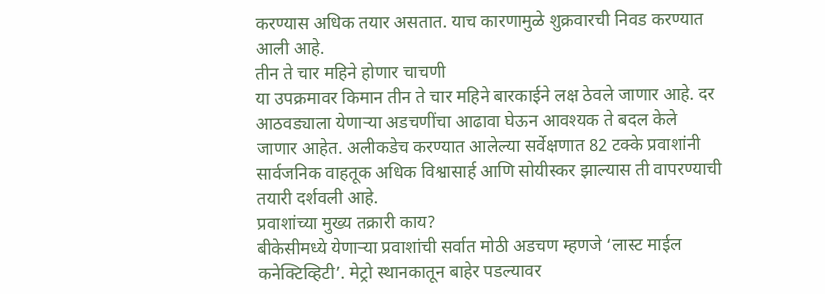करण्यास अधिक तयार असतात. याच कारणामुळे शुक्रवारची निवड करण्यात आली आहे.
तीन ते चार महिने होणार चाचणी
या उपक्रमावर किमान तीन ते चार महिने बारकाईने लक्ष ठेवले जाणार आहे. दर आठवड्याला येणाऱ्या अडचणींचा आढावा घेऊन आवश्यक ते बदल केले जाणार आहेत. अलीकडेच करण्यात आलेल्या सर्वेक्षणात 82 टक्के प्रवाशांनी सार्वजनिक वाहतूक अधिक विश्वासार्ह आणि सोयीस्कर झाल्यास ती वापरण्याची तयारी दर्शवली आहे.
प्रवाशांच्या मुख्य तक्रारी काय?
बीकेसीमध्ये येणाऱ्या प्रवाशांची सर्वात मोठी अडचण म्हणजे ‘लास्ट माईल कनेक्टिव्हिटी’. मेट्रो स्थानकातून बाहेर पडल्यावर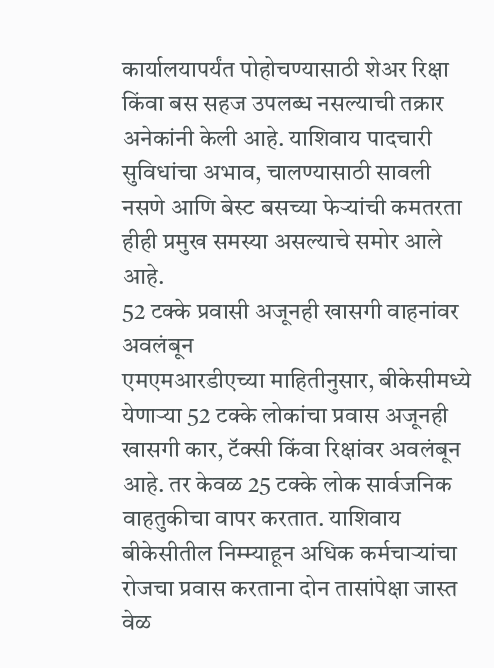कार्यालयापर्यंत पोहोचण्यासाठी शेअर रिक्षा किंवा बस सहज उपलब्ध नसल्याची तक्रार अनेकांनी केली आहे. याशिवाय पादचारी सुविधांचा अभाव, चालण्यासाठी सावली नसणे आणि बेस्ट बसच्या फेऱ्यांची कमतरता हीही प्रमुख समस्या असल्याचे समोर आले आहे.
52 टक्के प्रवासी अजूनही खासगी वाहनांवर अवलंबून
एमएमआरडीएच्या माहितीनुसार, बीकेसीमध्ये येणाऱ्या 52 टक्के लोकांचा प्रवास अजूनही खासगी कार, टॅक्सी किंवा रिक्षांवर अवलंबून आहे. तर केवळ 25 टक्के लोक सार्वजनिक वाहतुकीचा वापर करतात. याशिवाय बीकेसीतील निम्म्याहून अधिक कर्मचाऱ्यांचा रोजचा प्रवास करताना दोन तासांपेक्षा जास्त वेळ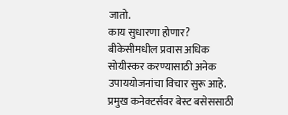जातो.
काय सुधारणा होणार?
बीकेसीमधील प्रवास अधिक सोयीस्कर करण्यासाठी अनेक उपाययोजनांचा विचार सुरू आहे. प्रमुख कनेक्टर्सवर बेस्ट बसेससाठी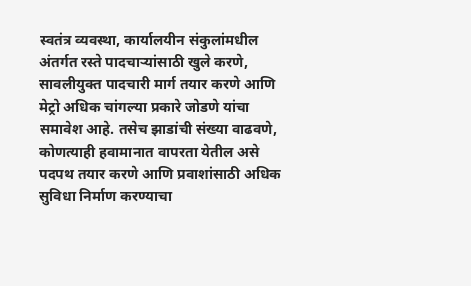स्वतंत्र व्यवस्था, कार्यालयीन संकुलांमधील अंतर्गत रस्ते पादचाऱ्यांसाठी खुले करणे, सावलीयुक्त पादचारी मार्ग तयार करणे आणि मेट्रो अधिक चांगल्या प्रकारे जोडणे यांचा समावेश आहे. तसेच झाडांची संख्या वाढवणे, कोणत्याही हवामानात वापरता येतील असे पदपथ तयार करणे आणि प्रवाशांसाठी अधिक सुविधा निर्माण करण्याचा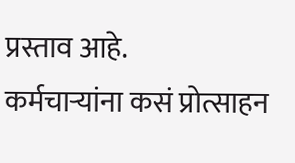प्रस्ताव आहे.
कर्मचाऱ्यांना कसं प्रोत्साहन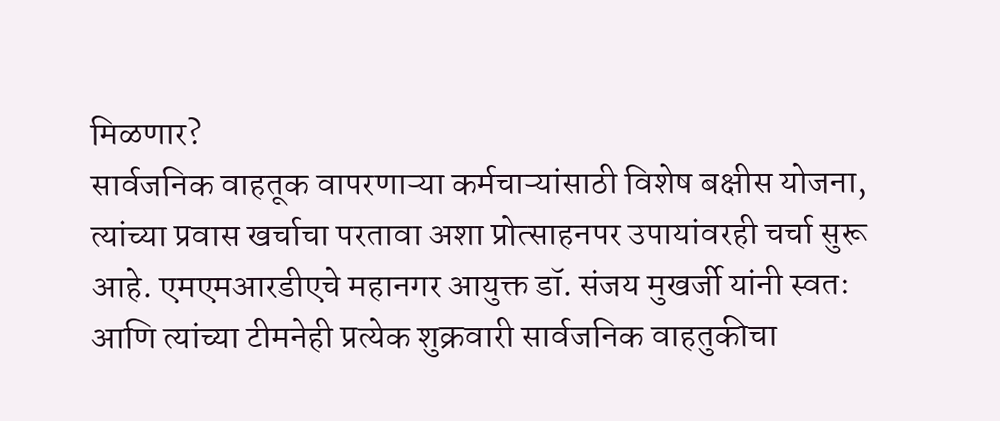मिळणार?
सार्वजनिक वाहतूक वापरणाऱ्या कर्मचाऱ्यांसाठी विशेष बक्षीस योजना, त्यांच्या प्रवास खर्चाचा परतावा अशा प्रोत्साहनपर उपायांवरही चर्चा सुरू आहे. एमएमआरडीएचे महानगर आयुक्त डॉ. संजय मुखर्जी यांनी स्वतः आणि त्यांच्या टीमनेही प्रत्येक शुक्रवारी सार्वजनिक वाहतुकीचा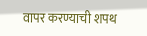वापर करण्याची शपथ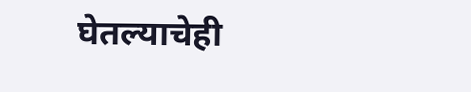घेतल्याचेही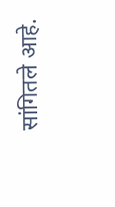सांगितले आहे.